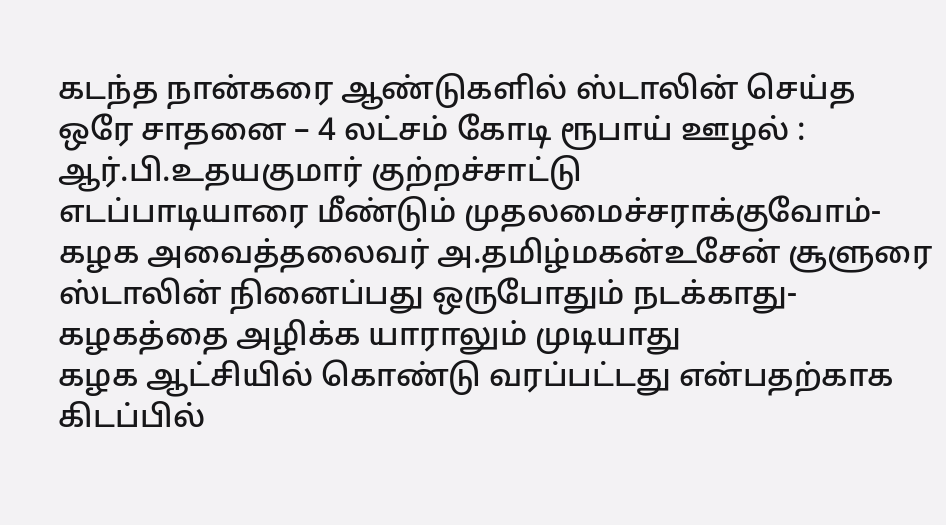கடந்த நான்கரை ஆண்டுகளில் ஸ்டாலின் செய்த ஒரே சாதனை – 4 லட்சம் கோடி ரூபாய் ஊழல் : ஆர்.பி.உதயகுமார் குற்றச்சாட்டு
எடப்பாடியாரை மீண்டும் முதலமைச்சராக்குவோம்-கழக அவைத்தலைவர் அ.தமிழ்மகன்உசேன் சூளுரை
ஸ்டாலின் நினைப்பது ஒருபோதும் நடக்காது-கழகத்தை அழிக்க யாராலும் முடியாது
கழக ஆட்சியில் கொண்டு வரப்பட்டது என்பதற்காக கிடப்பில்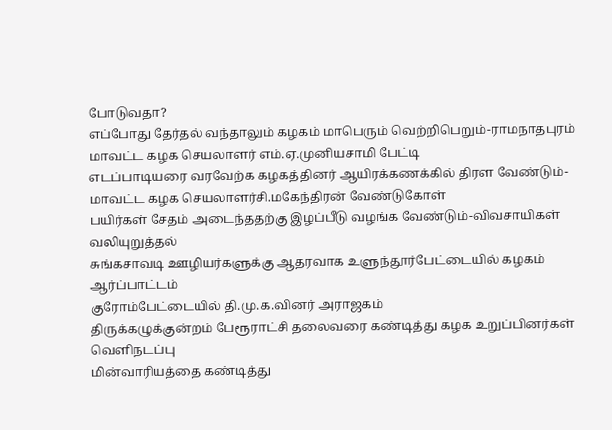போடுவதா?
எப்போது தேர்தல் வந்தாலும் கழகம் மாபெரும் வெற்றிபெறும்-ராமநாதபுரம் மாவட்ட கழக செயலாளர் எம்.ஏ.முனியசாமி பேட்டி
எடப்பாடியரை வரவேற்க கழகத்தினர் ஆயிரக்கணக்கில் திரள வேண்டும்-மாவட்ட கழக செயலாளர்சி.மகேந்திரன் வேண்டுகோள்
பயிர்கள் சேதம் அடைந்ததற்கு இழப்பீடு வழங்க வேண்டும்-விவசாயிகள் வலியுறுத்தல்
சுங்கசாவடி ஊழியர்களுக்கு ஆதரவாக உளுந்தூர்பேட்டையில் கழகம் ஆர்ப்பாட்டம்
குரோம்பேட்டையில் தி.மு.க.வினர் அராஜகம்
திருக்கழுக்குன்றம் பேரூராட்சி தலைவரை கண்டித்து கழக உறுப்பினர்கள் வெளிநடப்பு
மின்வாரியத்தை கண்டித்து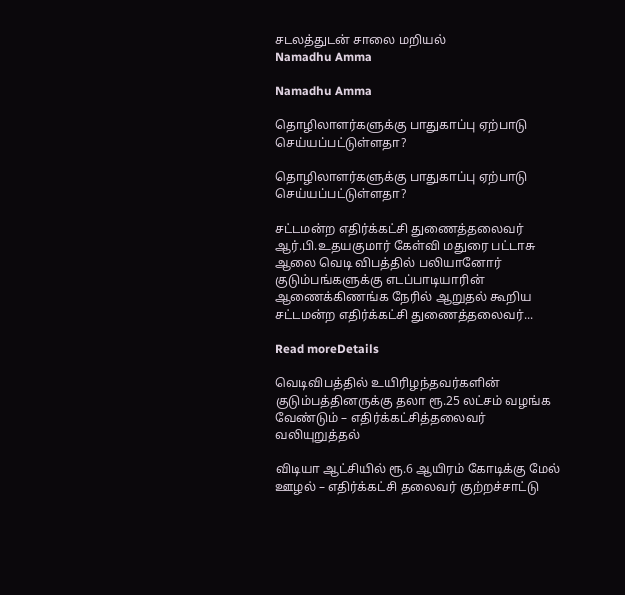சடலத்துடன் சாலை மறியல்
Namadhu Amma

Namadhu Amma

தொழிலாளர்களுக்கு பாதுகாப்பு ஏற்பாடு செய்யப்பட்டுள்ளதா?

தொழிலாளர்களுக்கு பாதுகாப்பு ஏற்பாடு செய்யப்பட்டுள்ளதா?

சட்டமன்ற எதிர்க்கட்சி துணைத்தலைவர் ஆர்.பி.உதயகுமார் கேள்வி மதுரை பட்டாசு ஆலை வெடி விபத்தில் பலியானோர் குடும்பங்களுக்கு எடப்பாடியாரின் ஆணைக்கிணங்க நேரில் ஆறுதல் கூறிய சட்டமன்ற எதிர்க்கட்சி துணைத்தலைவர்...

Read moreDetails

வெடிவிபத்தில் உயிரிழந்தவர்களின் குடும்பத்தினருக்கு தலா ரூ.25 லட்சம் வழங்க வேண்டும் – எதிர்க்கட்சித்தலைவர் வலியுறுத்தல்

விடியா ஆட்சியில் ரூ.6 ஆயிரம் கோடிக்கு மேல் ஊழல் – எதிர்க்கட்சி தலைவர் குற்றச்சாட்டு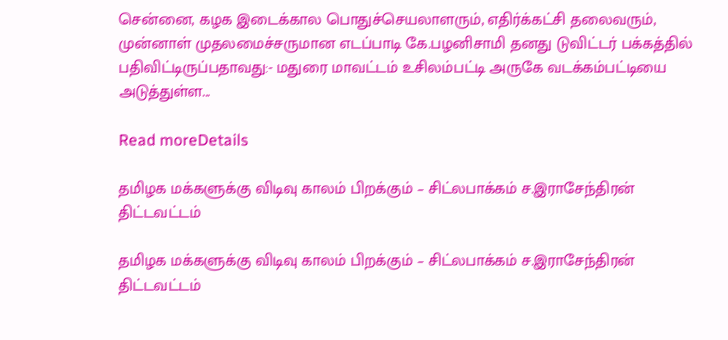சென்னை, கழக இடைக்கால பொதுச்செயலாளரும், எதிர்க்கட்சி தலைவரும், முன்னாள் முதலமைச்சருமான எடப்பாடி கே.பழனிசாமி தனது டுவிட்டர் பக்கத்தில் பதிவிட்டிருப்பதாவது:- மதுரை மாவட்டம் உசிலம்பட்டி அருகே வடக்கம்பட்டியை அடுத்துள்ள...

Read moreDetails

தமிழக மக்களுக்கு விடிவு காலம் பிறக்கும் – சிட்லபாக்கம் ச.இராசேந்திரன் திட்டவட்டம்

தமிழக மக்களுக்கு விடிவு காலம் பிறக்கும் – சிட்லபாக்கம் ச.இராசேந்திரன் திட்டவட்டம்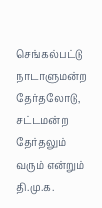செங்கல்பட்டு நாடாளுமன்ற தேர்தலோடு, சட்டமன்ற தேர்தலும் வரும் என்றும் தி.மு.க.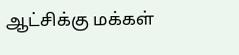ஆட்சிக்கு மக்கள்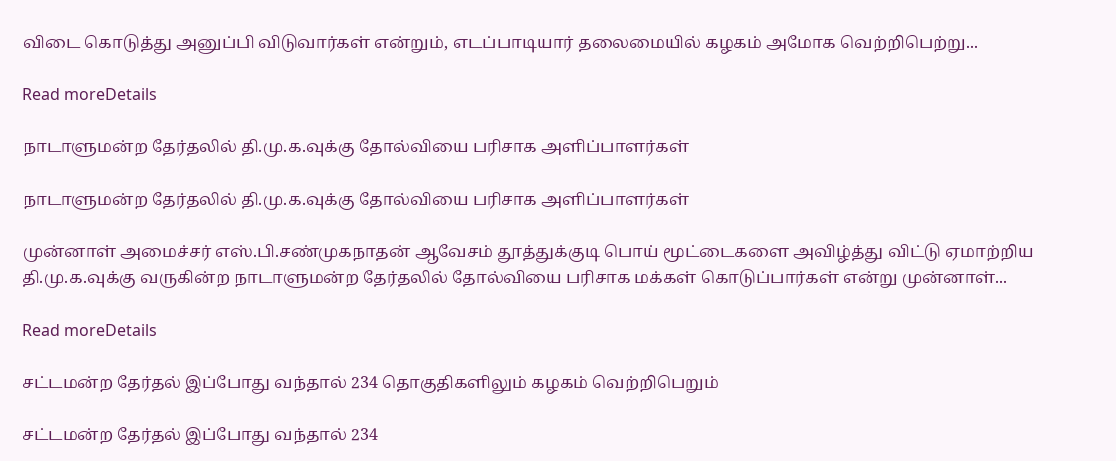விடை கொடுத்து அனுப்பி விடுவார்கள் என்றும், எடப்பாடியார் தலைமையில் கழகம் அமோக வெற்றிபெற்று...

Read moreDetails

நாடாளுமன்ற தேர்தலில் தி.மு.க.வுக்கு தோல்வியை பரிசாக அளிப்பாளர்கள்

நாடாளுமன்ற தேர்தலில் தி.மு.க.வுக்கு தோல்வியை பரிசாக அளிப்பாளர்கள்

முன்னாள் அமைச்சர் எஸ்.பி.சண்முகநாதன் ஆவேசம் தூத்துக்குடி பொய் மூட்டைகளை அவிழ்த்து விட்டு ஏமாற்றிய தி.மு.க.வுக்கு வருகின்ற நாடாளுமன்ற தேர்தலில் தோல்வியை பரிசாக மக்கள் கொடுப்பார்கள் என்று முன்னாள்...

Read moreDetails

சட்டமன்ற தேர்தல் இப்போது வந்தால் 234 தொகுதிகளிலும் கழகம் வெற்றிபெறும்

சட்டமன்ற தேர்தல் இப்போது வந்தால் 234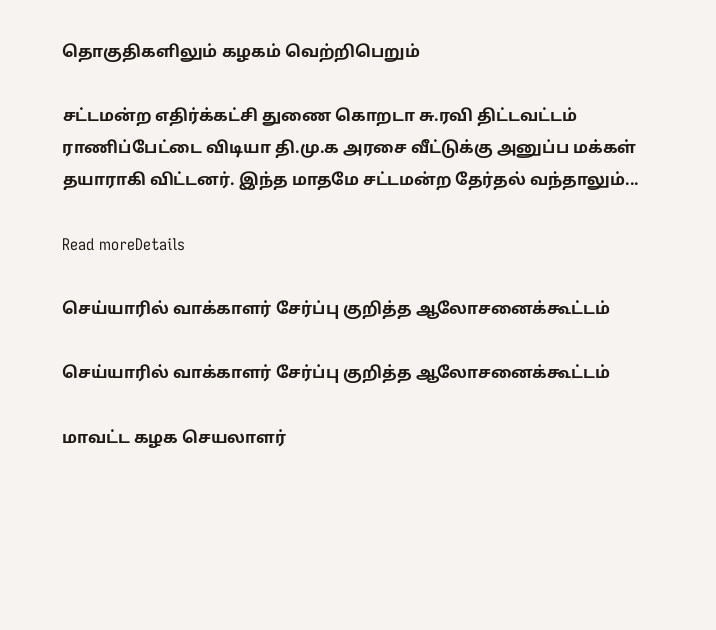தொகுதிகளிலும் கழகம் வெற்றிபெறும்

சட்டமன்ற எதிர்க்கட்சி துணை கொறடா சு.ரவி திட்டவட்டம் ராணிப்பேட்டை விடியா தி.மு.க அரசை வீட்டுக்கு அனுப்ப மக்கள் தயாராகி விட்டனர். இந்த மாதமே சட்டமன்ற தேர்தல் வந்தாலும்...

Read moreDetails

செய்யாரில் வாக்காளர் சேர்ப்பு குறித்த ஆலோசனைக்கூட்டம்

செய்யாரில் வாக்காளர் சேர்ப்பு குறித்த ஆலோசனைக்கூட்டம்

மாவட்ட கழக செயலாளர்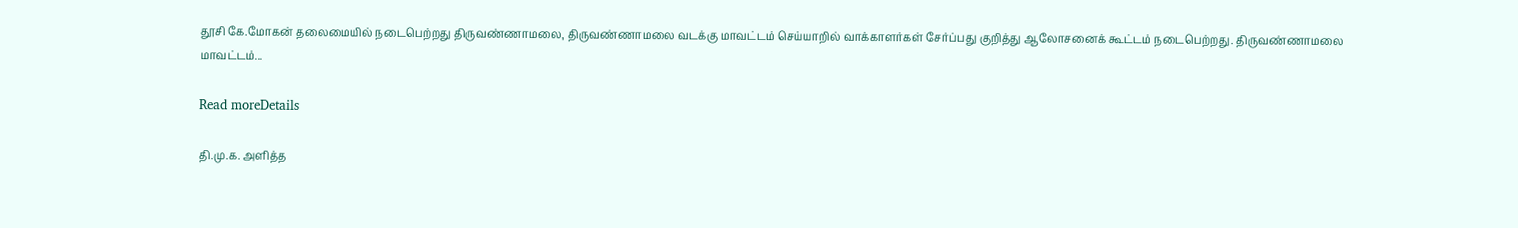தூசி கே.மோகன் தலைமையில் நடைபெற்றது திருவண்ணாமலை, திருவண்ணாமலை வடக்கு மாவட்டம் செய்யாறில் வாக்காளர்கள் சேர்ப்பது குறித்து ஆலோசனைக் கூட்டம் நடைபெற்றது. திருவண்ணாமலை மாவட்டம்...

Read moreDetails

தி.மு.க. அளித்த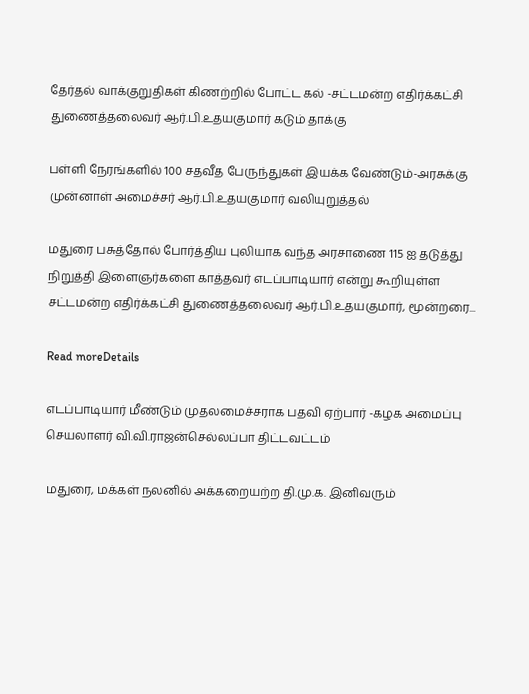தேர்தல் வாக்குறுதிகள் கிணற்றில் போட்ட கல் -சட்டமன்ற எதிர்க்கட்சி துணைத்தலைவர் ஆர்.பி.உதயகுமார் கடும் தாக்கு

பள்ளி நேரங்களில் 100 சதவீத பேருந்துகள் இயக்க வேண்டும்-அரசுக்கு முன்னாள் அமைச்சர் ஆர்.பி.உதயகுமார் வலியுறுத்தல்

மதுரை பசுத்தோல் போர்த்திய புலியாக வந்த அரசாணை 115 ஐ தடுத்து நிறுத்தி இளைஞர்களை காத்தவர் எடப்பாடியார் என்று கூறியுள்ள சட்டமன்ற எதிர்க்கட்சி துணைத்தலைவர் ஆர்.பி.உதயகுமார், மூன்றரை...

Read moreDetails

எடப்பாடியார் மீண்டும் முதலமைச்சராக பதவி ஏற்பார் -கழக அமைப்பு செயலாளர் வி.வி.ராஜன்செல்லப்பா திட்டவட்டம்

மதுரை, மக்கள் நலனில் அக்கறையற்ற தி.மு.க. இனிவரும்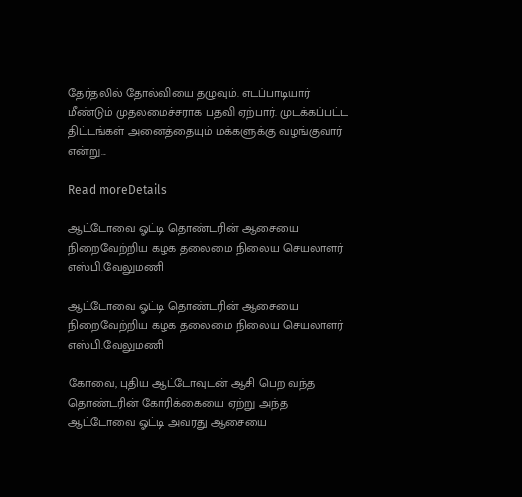தேர்தலில் தோல்வியை தழுவும். எடப்பாடியார் மீண்டும் முதலமைச்சராக பதவி ஏற்பார். முடக்கப்பட்ட திட்டங்கள் அனைத்தையும் மக்களுக்கு வழங்குவார் என்று...

Read moreDetails

ஆட்டோவை ஓட்டி தொண்டரின் ஆசையை நிறைவேற்றிய கழக தலைமை நிலைய செயலாளர் எஸ்பி.வேலுமணி

ஆட்டோவை ஓட்டி தொண்டரின் ஆசையை நிறைவேற்றிய கழக தலைமை நிலைய செயலாளர் எஸ்பி.வேலுமணி

கோவை, புதிய ஆட்டோவுடன் ஆசி பெற வந்த தொண்டரின் கோரிக்கையை ஏற்று அந்த ஆட்டோவை ஓட்டி அவரது ஆசையை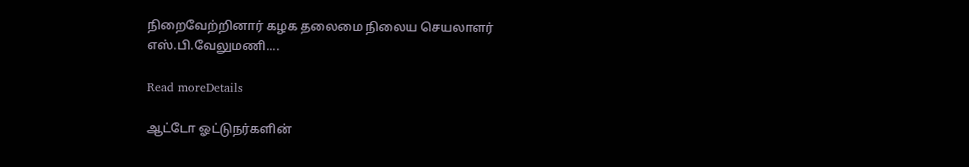நிறைவேற்றினார் கழக தலைமை நிலைய செயலாளர் எஸ்.பி.வேலுமணி....

Read moreDetails

ஆட்டோ ஓட்டுநர்களின்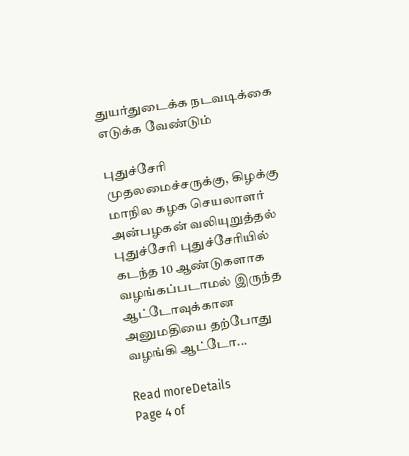துயர்துடைக்க நடவடிக்கை எடுக்க வேண்டும்

புதுச்சேரி முதலமைச்சருக்கு, கிழக்கு மாநில கழக செயலாளர் அன்பழகன் வலியுறுத்தல் புதுச்சேரி புதுச்சேரியில் கடந்த 10 ஆண்டுகளாக வழங்கப்படாமல் இருந்த ஆட்டோவுக்கான அனுமதியை தற்போது வழங்கி ஆட்டோ...

Read moreDetails
Page 4 of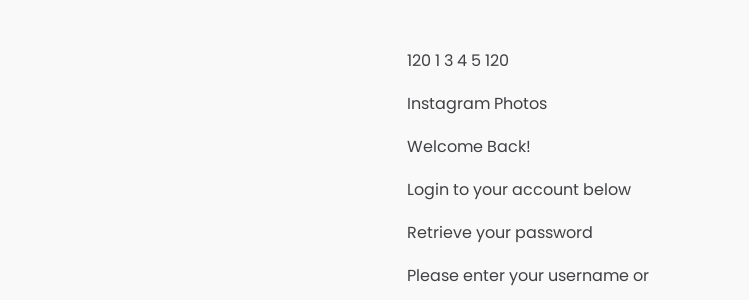120 1 3 4 5 120

Instagram Photos

Welcome Back!

Login to your account below

Retrieve your password

Please enter your username or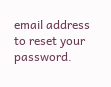email address to reset your password.